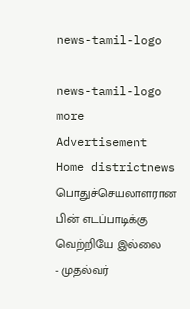news-tamil-logo

news-tamil-logo
more
Advertisement
Home districtnews பொதுச்செயலாளரான பின் எடப்பாடிக்கு வெற்றியே இல்லை - முதல்வர்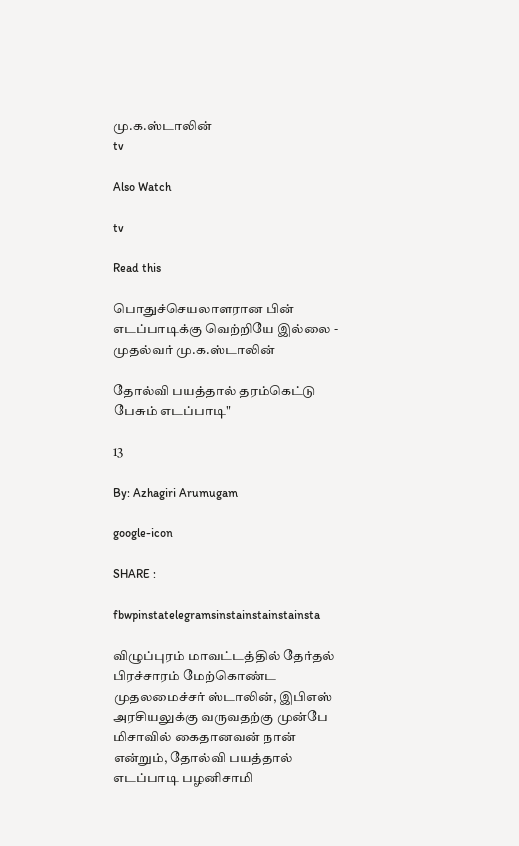மு.க.ஸ்டாலின்
tv

Also Watch

tv

Read this

பொதுச்செயலாளரான பின் எடப்பாடிக்கு வெற்றியே இல்லை - முதல்வர் மு.க.ஸ்டாலின்

தோல்வி பயத்தால் தரம்கெட்டு பேசும் எடப்பாடி"

13

By: Azhagiri Arumugam

google-icon

SHARE :

fbwpinstatelegramsinstainstainstainsta

விழுப்புரம் மாவட்டத்தில் தேர்தல் பிரச்சாரம் மேற்கொண்ட முதலமைச்சர் ஸ்டாலின், இபிஎஸ் அரசியலுக்கு வருவதற்கு முன்பே மிசாவில் கைதானவன் நான் என்றும், தோல்வி பயத்தால் எடப்பாடி பழனிசாமி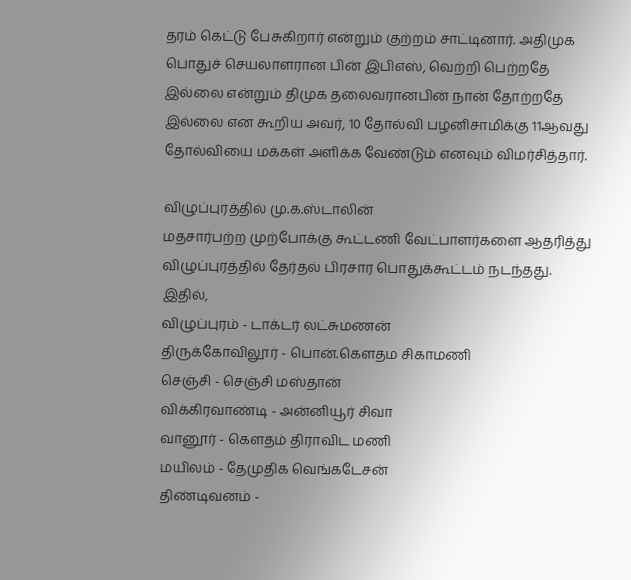தரம் கெட்டு பேசுகிறார் என்றும் குற்றம் சாட்டினார். அதிமுக பொதுச் செயலாளரான பின் இபிஎஸ், வெற்றி பெற்றதே இல்லை என்றும் திமுக தலைவரானபின் நான் தோற்றதே இல்லை என கூறிய அவர், 10 தோல்வி பழனிசாமிக்கு 11ஆவது தோல்வியை மக்கள் அளிக்க வேண்டும் எனவும் விமர்சித்தார்.

விழுப்புரத்தில் மு.க.ஸ்டாலின்
மதசார்பற்ற முற்போக்கு கூட்டணி வேட்பாளர்களை ஆதரித்து விழுப்புரத்தில் தேர்தல் பிரசார பொதுக்கூட்டம் நடந்தது. இதில்,
விழுப்புரம் - டாக்டர் லட்சுமணன்
திருக்கோவிலூர் - பொன்.கௌதம சிகாமணி
செஞ்சி - செஞ்சி மஸ்தான்
விக்கிரவாண்டி - அன்னியூர் சிவா
வானூர் - கௌதம் திராவிட மணி
மயிலம் - தேமுதிக வெங்கடேசன்
திண்டிவனம் -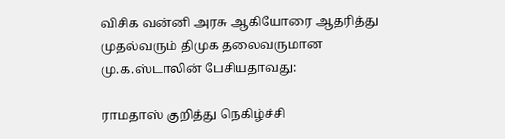விசிக வன்னி அரசு ஆகியோரை ஆதரித்து முதல்வரும் திமுக தலைவருமான மு.க.ஸ்டாலின் பேசியதாவது:

ராமதாஸ் குறித்து நெகிழ்ச்சி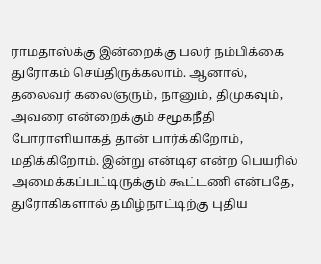ராமதாஸ்க்கு இன்றைக்கு பலர் நம்பிக்கை துரோகம் செய்திருக்கலாம். ஆனால், தலைவர் கலைஞரும், நானும், திமுகவும், அவரை என்றைக்கும் சமூகநீதி போராளியாகத் தான் பார்க்கிறோம், மதிக்கிறோம். இன்று என்டிஏ என்ற பெயரில் அமைக்கப்பட்டிருக்கும் கூட்டணி என்பதே, துரோகிகளால் தமிழ்நாட்டிற்கு புதிய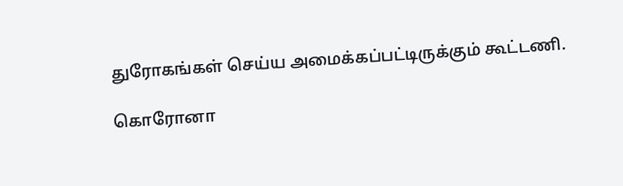துரோகங்கள் செய்ய அமைக்கப்பட்டிருக்கும் கூட்டணி.

கொரோனா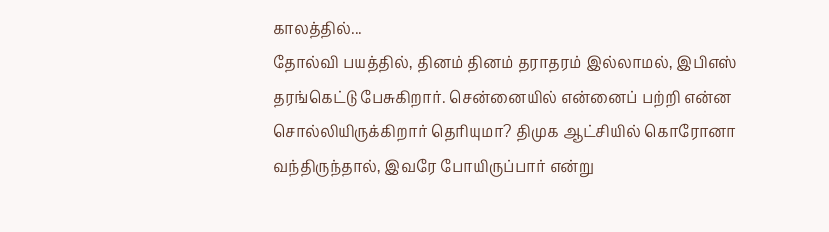காலத்தில்...
தோல்வி பயத்தில், தினம் தினம் தராதரம் இல்லாமல், இபிஎஸ் தரங்கெட்டு பேசுகிறார். சென்னையில் என்னைப் பற்றி என்ன சொல்லியிருக்கிறார் தெரியுமா? திமுக ஆட்சியில் கொரோனா வந்திருந்தால், இவரே போயிருப்பார் என்று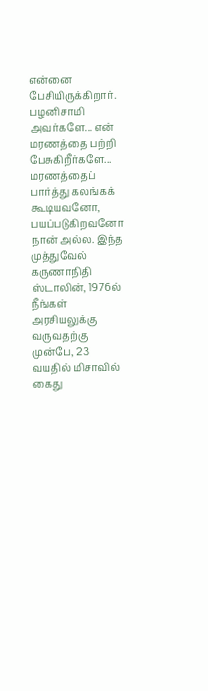என்னை பேசியிருக்கிறார். பழனிசாமி அவர்களே... என் மரணத்தை பற்றி பேசுகிறீர்களே... மரணத்தைப் பார்த்து கலங்கக் கூடியவனோ, பயப்படுகிறவனோ நான் அல்ல. இந்த முத்துவேல் கருணாநிதி ஸ்டாலின், 1976ல் நீங்கள் அரசியலுக்கு வருவதற்கு முன்பே, 23 வயதில் மிசாவில் கைது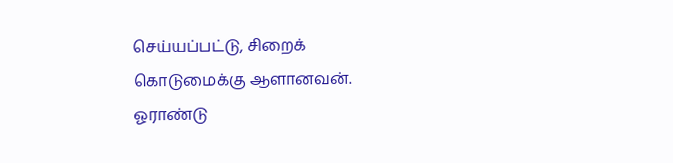செய்யப்பட்டு, சிறைக் கொடுமைக்கு ஆளானவன். ஓராண்டு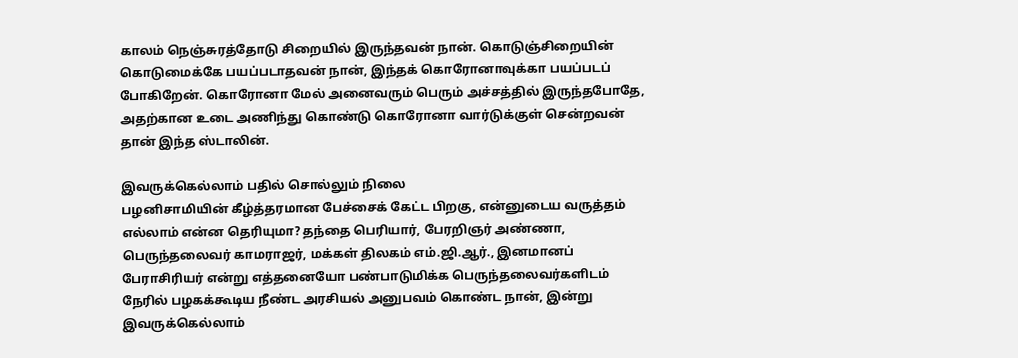காலம் நெஞ்சுரத்தோடு சிறையில் இருந்தவன் நான். கொடுஞ்சிறையின் கொடுமைக்கே பயப்படாதவன் நான், இந்தக் கொரோனாவுக்கா பயப்படப் போகிறேன். கொரோனா மேல் அனைவரும் பெரும் அச்சத்தில் இருந்தபோதே, அதற்கான உடை அணிந்து கொண்டு கொரோனா வார்டுக்குள் சென்றவன் தான் இந்த ஸ்டாலின்.

இவருக்கெல்லாம் பதில் சொல்லும் நிலை
பழனிசாமியின் கீழ்த்தரமான பேச்சைக் கேட்ட பிறகு, என்னுடைய வருத்தம் எல்லாம் என்ன தெரியுமா? தந்தை பெரியார், பேரறிஞர் அண்ணா, பெருந்தலைவர் காமராஜர், மக்கள் திலகம் எம்.ஜி.ஆர்., இனமானப் பேராசிரியர் என்று எத்தனையோ பண்பாடுமிக்க பெருந்தலைவர்களிடம் நேரில் பழகக்கூடிய நீண்ட அரசியல் அனுபவம் கொண்ட நான், இன்று இவருக்கெல்லாம்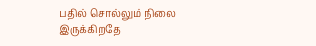பதில் சொல்லும் நிலை இருக்கிறதே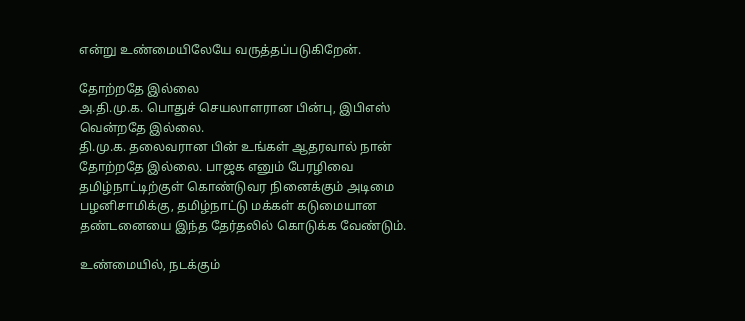என்று உண்மையிலேயே வருத்தப்படுகிறேன்.

தோற்றதே இல்லை
அ.தி.மு.க. பொதுச் செயலாளரான பின்பு, இபிஎஸ் வென்றதே இல்லை.
தி.மு.க. தலைவரான பின் உங்கள் ஆதரவால் நான் தோற்றதே இல்லை. பாஜக எனும் பேரழிவை தமிழ்நாட்டிற்குள் கொண்டுவர நினைக்கும் அடிமை பழனிசாமிக்கு, தமிழ்நாட்டு மக்கள் கடுமையான தண்டனையை இந்த தேர்தலில் கொடுக்க வேண்டும்.

உண்மையில், நடக்கும்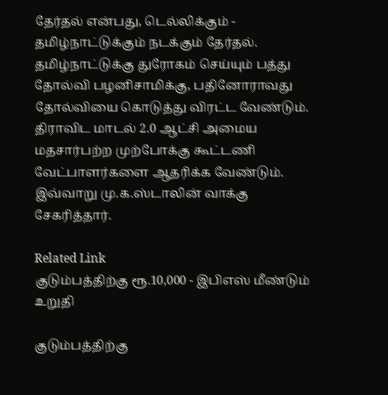தேர்தல் என்பது, டெல்லிக்கும் - தமிழ்நாட்டுக்கும் நடக்கும் தேர்தல். தமிழ்நாட்டுக்கு துரோகம் செய்யும் பத்து தோல்வி பழனிசாமிக்கு, பதினோராவது தோல்வியை கொடுத்து விரட்ட வேண்டும். திராவிட மாடல் 2.0 ஆட்சி அமைய மதசார்பற்ற முற்போக்கு கூட்டணி வேட்பாளர்களை ஆதரிக்க வேண்டும்.
இவ்வாறு மு.க.ஸ்டாலின் வாக்கு சேகரித்தார்.

Related Link
குடும்பத்திற்கு ரூ.10,000 - இபிஎஸ் மீண்டும் உறுதி

குடும்பத்திற்கு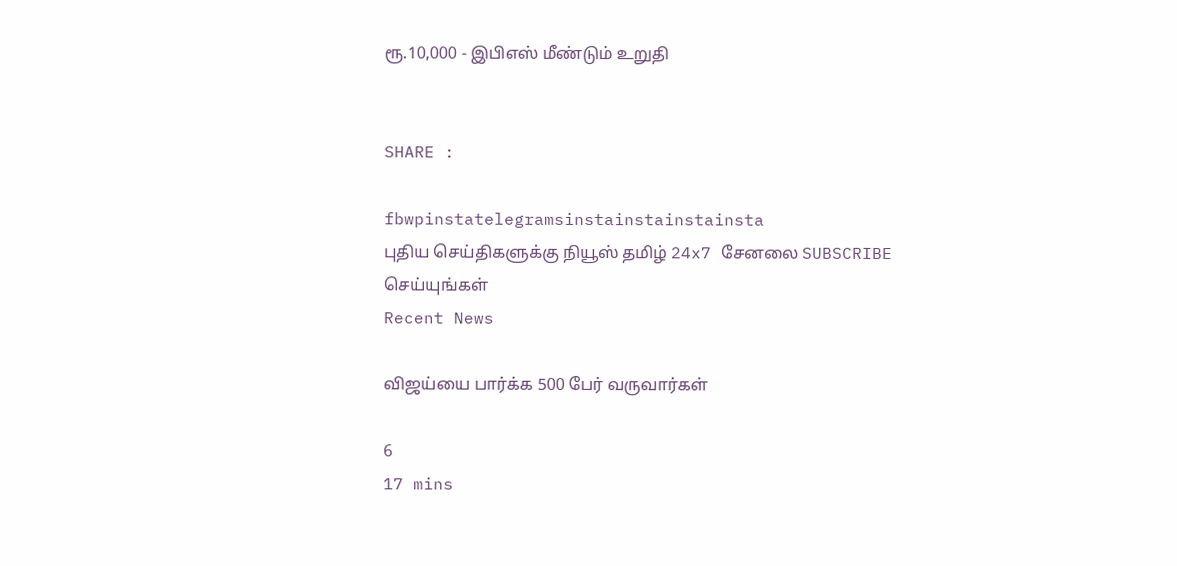ரூ.10,000 - இபிஎஸ் மீண்டும் உறுதி


SHARE :

fbwpinstatelegramsinstainstainstainsta
புதிய செய்திகளுக்கு நியூஸ் தமிழ் 24x7 சேனலை SUBSCRIBE செய்யுங்கள்
Recent News

விஜய்யை பார்க்க 500 பேர் வருவார்கள்

6
17 mins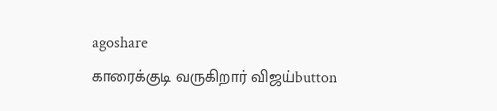agoshare
காரைக்குடி வருகிறார் விஜய்button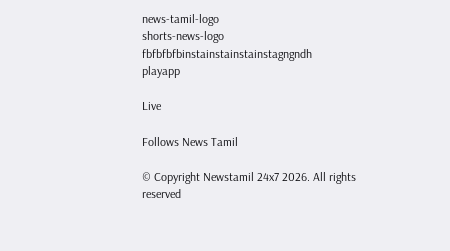news-tamil-logo
shorts-news-logo
fbfbfbfbinstainstainstainstagngndh
playapp

Live

Follows News Tamil

© Copyright Newstamil 24x7 2026. All rights reserved